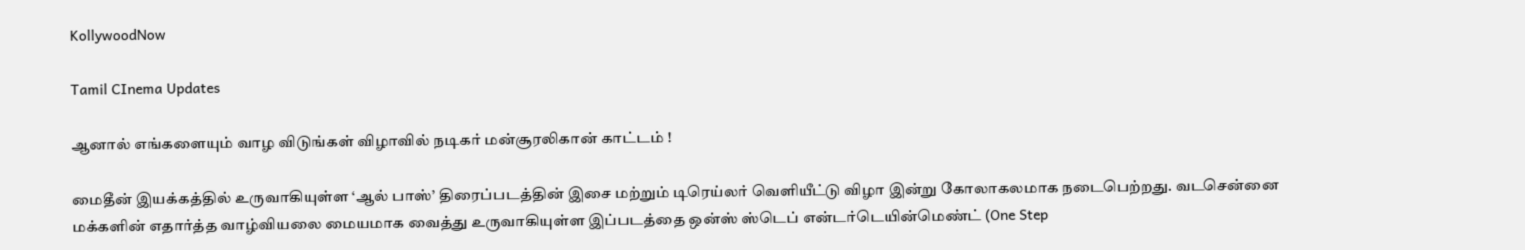KollywoodNow

Tamil CInema Updates

ஆனால் எங்களையும் வாழ விடுங்கள் விழாவில் நடிகர் மன்சூரலிகான் காட்டம் !

மைதீன் இயக்கத்தில் உருவாகியுள்ள ‘ஆல் பாஸ்’ திரைப்படத்தின் இசை மற்றும் டிரெய்லர் வெளியீட்டு விழா இன்று கோலாகலமாக நடைபெற்றது. வடசென்னை மக்களின் எதார்த்த வாழ்வியலை மையமாக வைத்து உருவாகியுள்ள இப்படத்தை ஒன்ஸ் ஸ்டெப் என்டர்டெயின்மெண்ட் (One Step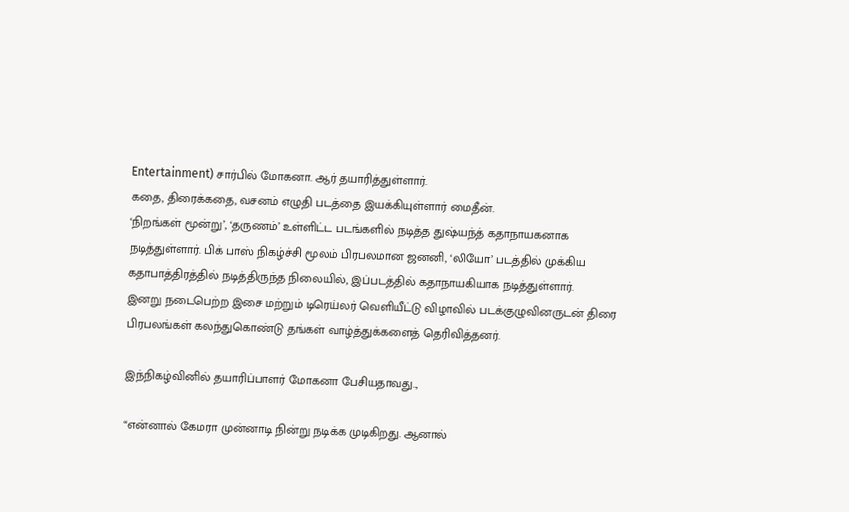Entertainment) சார்பில் மோகனா. ஆர் தயாரித்துள்ளார்.
கதை, திரைக்கதை, வசனம் எழுதி படத்தை இயக்கியுள்ளார் மைதீன்.
‘நிறங்கள் மூன்று’, ‘தருணம்’ உள்ளிட்ட படங்களில் நடித்த துஷ்யந்த் கதாநாயகனாக நடித்துள்ளார். பிக் பாஸ் நிகழ்ச்சி மூலம் பிரபலமான ஜனனி, ‘லியோ’ படத்தில் முக்கிய கதாபாத்திரத்தில் நடித்திருந்த நிலையில், இப்படத்தில் கதாநாயகியாக நடித்துள்ளார்.
இனறு நடைபெற்ற இசை மற்றும் டிரெய்லர் வெளியீட்டு விழாவில் படக்குழுவினருடன் திரை பிரபலங்கள் கலந்துகொண்டு தங்கள் வாழ்த்துக்களைத் தெரிவித்தனர்.

இந்நிகழ்வினில் தயாரிப்பாளர் மோகனா பேசியதாவது..,

“என்னால் கேமரா முன்னாடி நின்று நடிக்க முடிகிறது. ஆனால்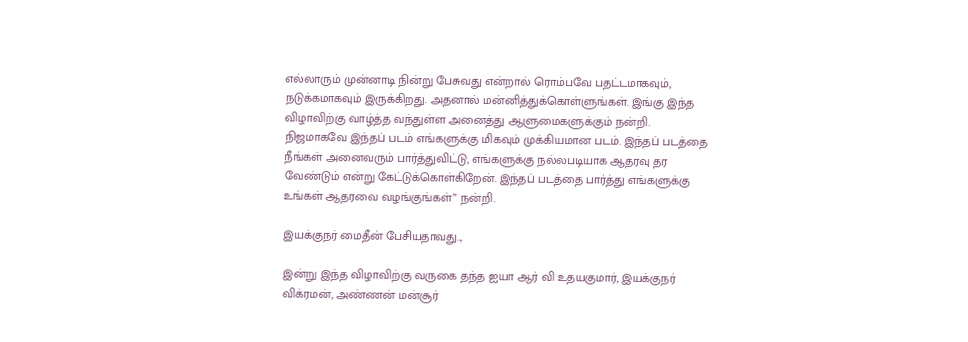எல்லாரும் முன்னாடி நின்று பேசுவது என்றால் ரொம்பவே பதட்டமாகவும், நடுக்கமாகவும் இருக்கிறது. அதனால் மன்னித்துக்கொள்ளுங்கள். இங்கு இந்த விழாவிற்கு வாழ்த்த வந்துள்ள அனைத்து ஆளுமைகளுக்கும் நன்றி.
நிஜமாகவே இந்தப் படம் எங்களுக்கு மிகவும் முக்கியமான படம். இந்தப் படத்தை நீங்கள் அனைவரும் பார்த்துவிட்டு, எங்களுக்கு நல்லபடியாக ஆதரவு தர வேண்டும் என்று கேட்டுக்கொள்கிறேன். இந்தப் படத்தை பார்த்து எங்களுக்கு உங்கள் ஆதரவை வழங்குங்கள்” நன்றி.

இயக்குநர் மைதீன் பேசியதாவது..,

இன்று இந்த விழாவிற்கு வருகை தந்த ஐயா ஆர் வி உதயகுமார், இயக்குநர் விக்ரமன், அண்ணன் மன்சூர்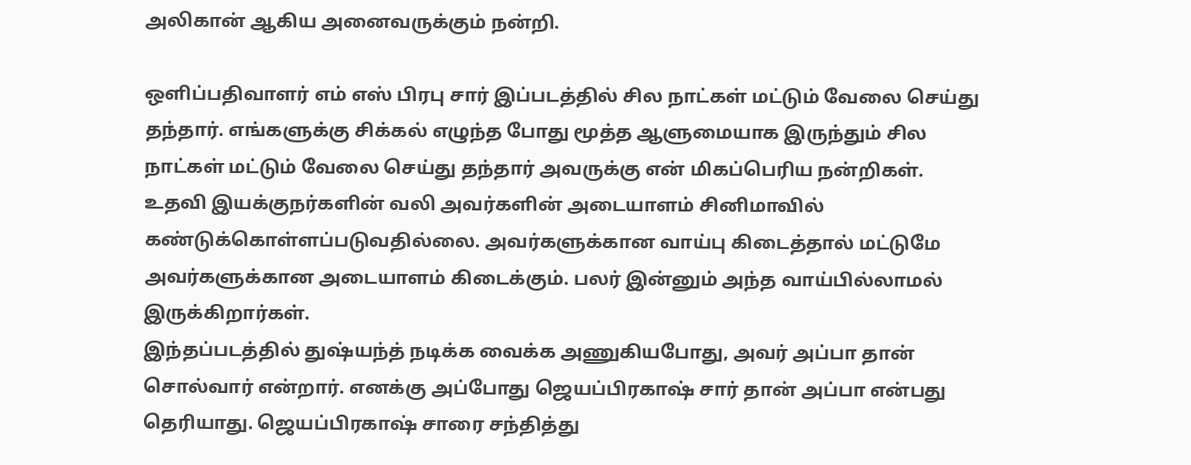அலிகான் ஆகிய அனைவருக்கும் நன்றி.

ஒளிப்பதிவாளர் எம் எஸ் பிரபு சார் இப்படத்தில் சில நாட்கள் மட்டும் வேலை செய்து தந்தார். எங்களுக்கு சிக்கல் எழுந்த போது மூத்த ஆளுமையாக இருந்தும் சில நாட்கள் மட்டும் வேலை செய்து தந்தார் அவருக்கு என் மிகப்பெரிய நன்றிகள்.
உதவி இயக்குநர்களின் வலி அவர்களின் அடையாளம் சினிமாவில் கண்டுக்கொள்ளப்படுவதில்லை. அவர்களுக்கான வாய்பு கிடைத்தால் மட்டுமே அவர்களுக்கான அடையாளம் கிடைக்கும். பலர் இன்னும் அந்த வாய்பில்லாமல் இருக்கிறார்கள்.
இந்தப்படத்தில் துஷ்யந்த் நடிக்க வைக்க அணுகியபோது, அவர் அப்பா தான் சொல்வார் என்றார். எனக்கு அப்போது ஜெயப்பிரகாஷ் சார் தான் அப்பா என்பது தெரியாது. ஜெயப்பிரகாஷ் சாரை சந்தித்து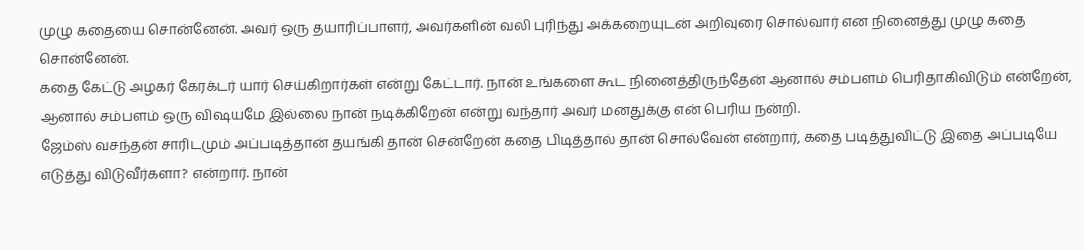முழு கதையை சொன்னேன். அவர் ஒரு தயாரிப்பாளர், அவர்களின் வலி புரிந்து அக்கறையுடன் அறிவுரை சொல்வார் என நினைத்து முழு கதை சொன்னேன்.
கதை கேட்டு அழகர் கேரக்டர் யார் செய்கிறார்கள் என்று கேட்டார். நான் உங்களை கூட நினைத்திருந்தேன் ஆனால் சம்பளம் பெரிதாகிவிடும் என்றேன், ஆனால் சம்பளம் ஒரு விஷயமே இல்லை நான் நடிக்கிறேன் என்று வந்தார் அவர் மனதுக்கு என் பெரிய நன்றி.
ஜேம்ஸ் வசந்தன் சாரிடமும் அப்படித்தான் தயங்கி தான் சென்றேன் கதை பிடித்தால் தான் சொல்வேன் என்றார், கதை படித்துவிட்டு இதை அப்படியே எடுத்து விடுவீர்களா? என்றார். நான்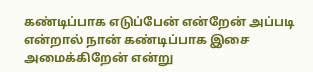கண்டிப்பாக எடுப்பேன் என்றேன் அப்படி என்றால் நான் கண்டிப்பாக இசை அமைக்கிறேன் என்று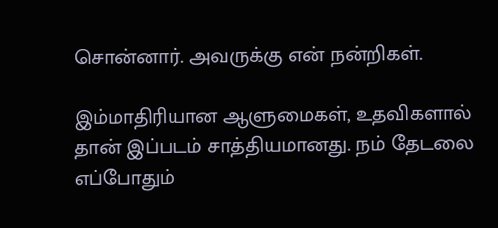சொன்னார். அவருக்கு என் நன்றிகள்.

இம்மாதிரியான ஆளுமைகள், உதவிகளால் தான் இப்படம் சாத்தியமானது. நம் தேடலை எப்போதும்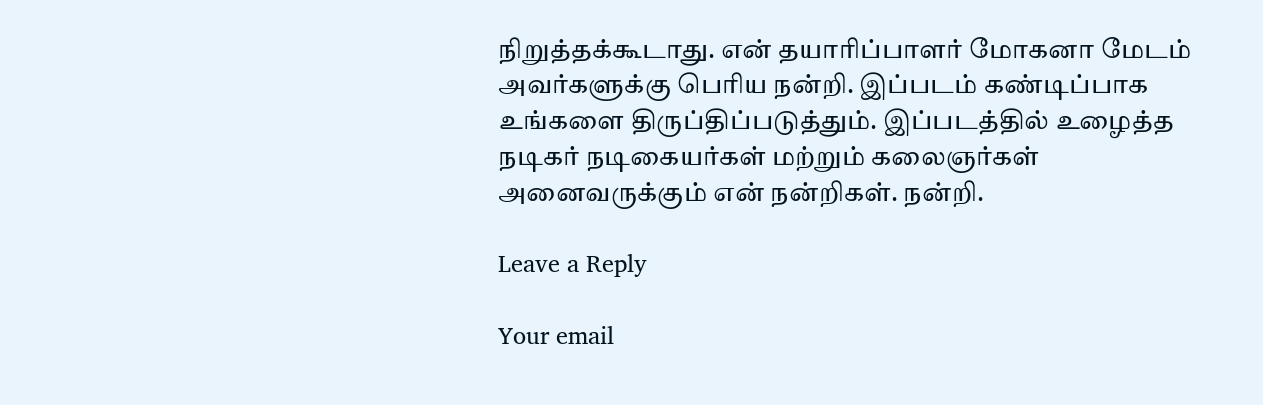நிறுத்தக்கூடாது. என் தயாரிப்பாளர் மோகனா மேடம் அவர்களுக்கு பெரிய நன்றி. இப்படம் கண்டிப்பாக உங்களை திருப்திப்படுத்தும். இப்படத்தில் உழைத்த நடிகர் நடிகையர்கள் மற்றும் கலைஞர்கள் அனைவருக்கும் என் நன்றிகள். நன்றி.

Leave a Reply

Your email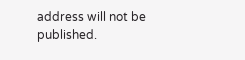address will not be published.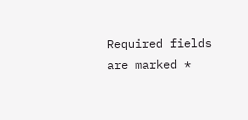Required fields are marked *